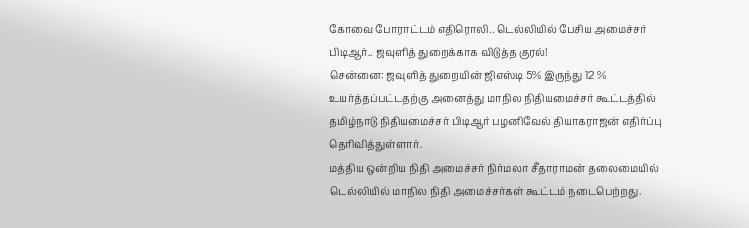கோவை போராட்டம் எதிரொலி.. டெல்லியில் பேசிய அமைச்சர் பிடிஆர்.. ஜவுளித் துறைக்காக விடுத்த குரல்!
சென்னை: ஜவுளித் துறையின் ஜிஎஸ்டி 5% இருந்து 12 % உயர்த்தப்பட்டதற்கு அனைத்து மாநில நிதியமைச்சர் கூட்டத்தில் தமிழ்நாடு நிதியமைச்சர் பிடிஆர் பழனிவேல் தியாகராஜன் எதிர்ப்பு தெரிவித்துள்ளார்.
மத்திய ஒன்றிய நிதி அமைச்சர் நிர்மலா சீதாராமன் தலைமையில் டெல்லியில் மாநில நிதி அமைச்சர்கள் கூட்டம் நடைபெற்றது.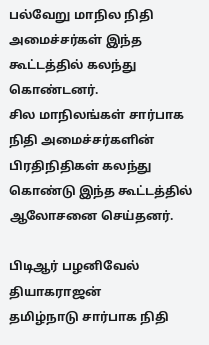பல்வேறு மாநில நிதி அமைச்சர்கள் இந்த கூட்டத்தில் கலந்து கொண்டனர்.
சில மாநிலங்கள் சார்பாக நிதி அமைச்சர்களின் பிரதிநிதிகள் கலந்து கொண்டு இந்த கூட்டத்தில் ஆலோசனை செய்தனர்.

பிடிஆர் பழனிவேல் தியாகராஜன்
தமிழ்நாடு சார்பாக நிதி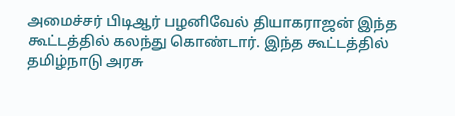அமைச்சர் பிடிஆர் பழனிவேல் தியாகராஜன் இந்த கூட்டத்தில் கலந்து கொண்டார். இந்த கூட்டத்தில் தமிழ்நாடு அரசு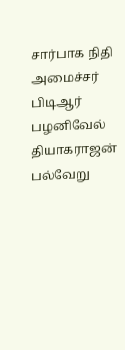சார்பாக நிதி அமைச்சர் பிடிஆர் பழனிவேல் தியாகராஜன் பல்வேறு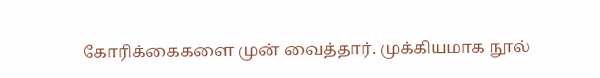கோரிக்கைகளை முன் வைத்தார். முக்கியமாக நூல்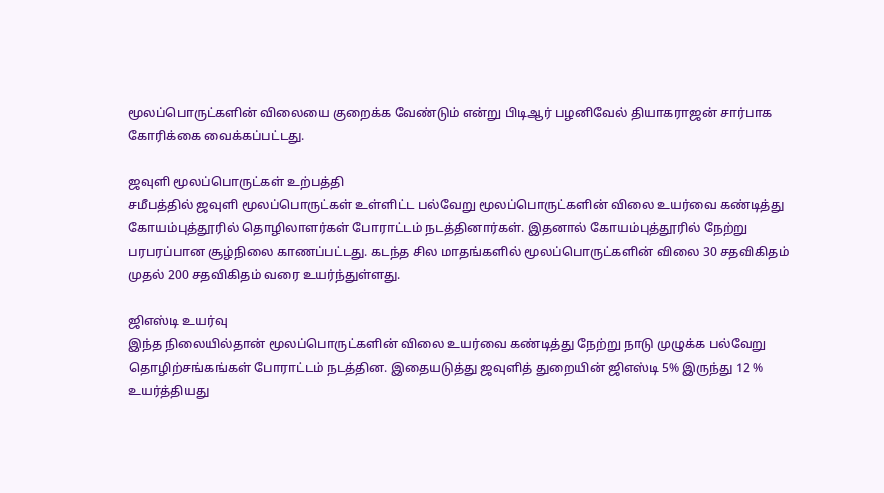மூலப்பொருட்களின் விலையை குறைக்க வேண்டும் என்று பிடிஆர் பழனிவேல் தியாகராஜன் சார்பாக கோரிக்கை வைக்கப்பட்டது.

ஜவுளி மூலப்பொருட்கள் உற்பத்தி
சமீபத்தில் ஜவுளி மூலப்பொருட்கள் உள்ளிட்ட பல்வேறு மூலப்பொருட்களின் விலை உயர்வை கண்டித்து கோயம்புத்தூரில் தொழிலாளர்கள் போராட்டம் நடத்தினார்கள். இதனால் கோயம்புத்தூரில் நேற்று பரபரப்பான சூழ்நிலை காணப்பட்டது. கடந்த சில மாதங்களில் மூலப்பொருட்களின் விலை 30 சதவிகிதம் முதல் 200 சதவிகிதம் வரை உயர்ந்துள்ளது.

ஜிஎஸ்டி உயர்வு
இந்த நிலையில்தான் மூலப்பொருட்களின் விலை உயர்வை கண்டித்து நேற்று நாடு முழுக்க பல்வேறு தொழிற்சங்கங்கள் போராட்டம் நடத்தின. இதையடுத்து ஜவுளித் துறையின் ஜிஎஸ்டி 5% இருந்து 12 % உயர்த்தியது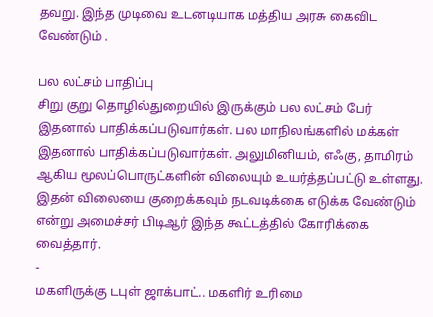தவறு. இந்த முடிவை உடனடியாக மத்திய அரசு கைவிட வேண்டும் .

பல லட்சம் பாதிப்பு
சிறு குறு தொழில்துறையில் இருக்கும் பல லட்சம் பேர் இதனால் பாதிக்கப்படுவார்கள். பல மாநிலங்களில் மக்கள் இதனால் பாதிக்கப்படுவார்கள். அலுமினியம், எஃகு, தாமிரம் ஆகிய மூலப்பொருட்களின் விலையும் உயர்த்தப்பட்டு உள்ளது. இதன் விலையை குறைக்கவும் நடவடிக்கை எடுக்க வேண்டும் என்று அமைச்சர் பிடிஆர் இந்த கூட்டத்தில் கோரிக்கை வைத்தார்.
-
மகளிருக்கு டபுள் ஜாக்பாட்.. மகளிர் உரிமை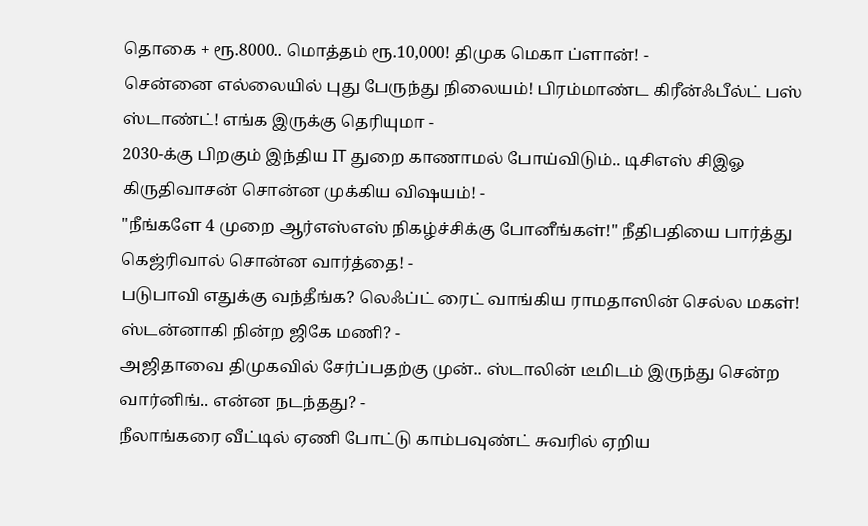தொகை + ரூ.8000.. மொத்தம் ரூ.10,000! திமுக மெகா ப்ளான்! -
சென்னை எல்லையில் புது பேருந்து நிலையம்! பிரம்மாண்ட கிரீன்ஃபீல்ட் பஸ் ஸ்டாண்ட்! எங்க இருக்கு தெரியுமா -
2030-க்கு பிறகும் இந்திய IT துறை காணாமல் போய்விடும்.. டிசிஎஸ் சிஇஓ கிருதிவாசன் சொன்ன முக்கிய விஷயம்! -
"நீங்களே 4 முறை ஆர்எஸ்எஸ் நிகழ்ச்சிக்கு போனீங்கள்!" நீதிபதியை பார்த்து கெஜ்ரிவால் சொன்ன வார்த்தை! -
படுபாவி எதுக்கு வந்தீங்க? லெஃப்ட் ரைட் வாங்கிய ராமதாஸின் செல்ல மகள்! ஸ்டன்னாகி நின்ற ஜிகே மணி? -
அஜிதாவை திமுகவில் சேர்ப்பதற்கு முன்.. ஸ்டாலின் டீமிடம் இருந்து சென்ற வார்னிங்.. என்ன நடந்தது? -
நீலாங்கரை வீட்டில் ஏணி போட்டு காம்பவுண்ட் சுவரில் ஏறிய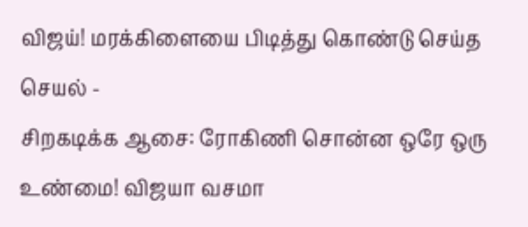விஜய்! மரக்கிளையை பிடித்து கொண்டு செய்த செயல் -
சிறகடிக்க ஆசை: ரோகிணி சொன்ன ஒரே ஒரு உண்மை! விஜயா வசமா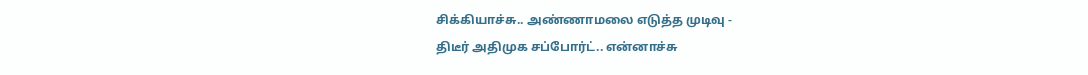சிக்கியாச்சு.. அண்ணாமலை எடுத்த முடிவு -
திடீர் அதிமுக சப்போர்ட்.. என்னாச்சு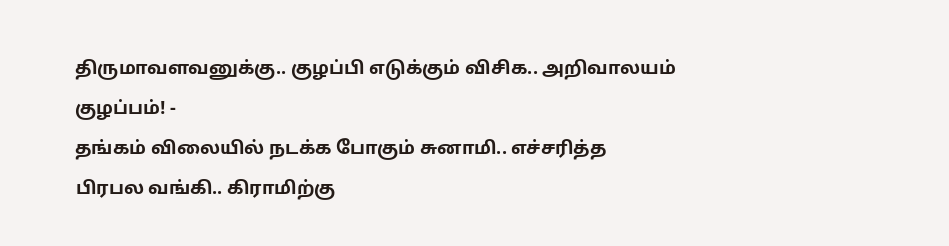திருமாவளவனுக்கு.. குழப்பி எடுக்கும் விசிக.. அறிவாலயம் குழப்பம்! -
தங்கம் விலையில் நடக்க போகும் சுனாமி.. எச்சரித்த பிரபல வங்கி.. கிராமிற்கு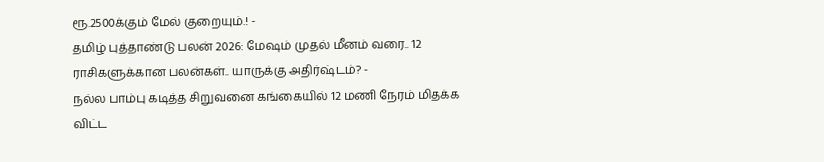ரூ.2500க்கும் மேல் குறையும்.! -
தமிழ் புத்தாண்டு பலன் 2026: மேஷம் முதல் மீனம் வரை.. 12 ராசிகளுக்கான பலன்கள்.. யாருக்கு அதிர்ஷ்டம்? -
நல்ல பாம்பு கடித்த சிறுவனை கங்கையில் 12 மணி நேரம் மிதக்க விட்ட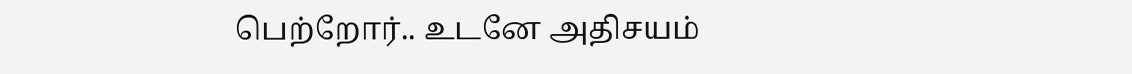பெற்றோர்.. உடனே அதிசயம்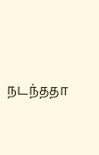நடந்ததா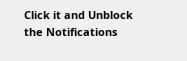Click it and Unblock the Notifications